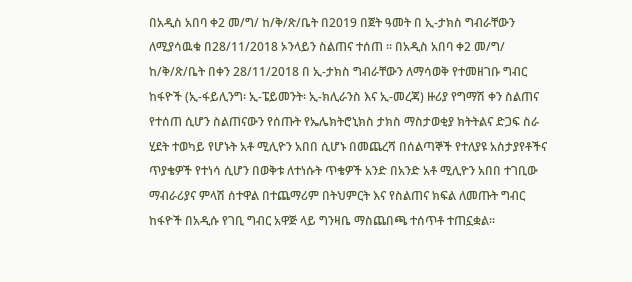በአዲስ አበባ ቀ2 መ/ግ/ ከ/ቅ/ጽ/ቤት በ2019 በጀት ዓመት በ ኢ-ታክስ ግብራቸውን ለሚያሳዉቁ በ28/11/2018 ኦንላይን ስልጠና ተሰጠ ። በአዲስ አበባ ቀ2 መ/ግ/ ከ/ቅ/ጽ/ቤት በቀን 28/11/2018 በ ኢ-ታክስ ግብራቸውን ለማሳወቅ የተመዘገቡ ግብር ከፋዮች (ኢ-ፋይሊንግ፡ ኢ-ፔይመንት፡ ኢ-ክሊራንስ እና ኢ-መረጃ) ዙሪያ የግማሽ ቀን ስልጠና የተሰጠ ሲሆን ስልጠናውን የሰጡት የኤሌክትሮኒክስ ታክስ ማስታወቂያ ክትትልና ድጋፍ ስራ ሂደት ተወካይ የሆኑት አቶ ሚሊዮን አበበ ሲሆኑ በመጨረሻ በሰልጣኞች የተለያዩ አስታያየቶችና ጥያቄዎች የተነሳ ሲሆን በወቅቱ ለተነሱት ጥቄዎች አንድ በአንድ አቶ ሚሊዮን አበበ ተገቢው ማብራሪያና ምላሽ ሰተዋል በተጨማሪም በትህምርት እና የስልጠና ክፍል ለመጡት ግብር ከፋዮች በአዲሱ የገቢ ግብር አዋጅ ላይ ግንዛቤ ማስጨበጫ ተሰጥቶ ተጠኗቋል፡፡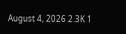August 4, 2026 2.3K 1